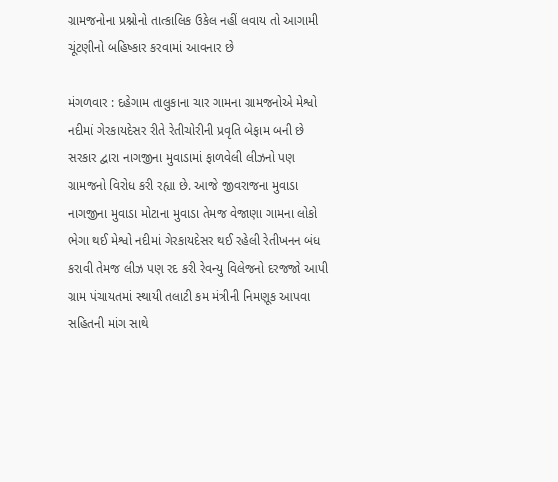ગ્રામજનોના પ્રશ્નોનો તાત્કાલિક ઉકેલ નહીં લવાય તો આગામી ચૂંટણીનો બહિષ્કાર કરવામાં આવનાર છે

મંગળવાર : દહેગામ તાલુકાના ચાર ગામના ગ્રામજનોએ મેશ્વો નદીમાં ગેરકાયદેસર રીતે રેતીચોરીની પ્રવૃતિ બેફામ બની છે સરકાર દ્વારા નાગજીના મુવાડામાં ફાળવેલી લીઝનો પણ ગ્રામજનો વિરોધ કરી રહ્યા છે. આજે જીવરાજના મુવાડા નાગજીના મુવાડા મોટાના મુવાડા તેમજ વેજાણા ગામના લોકો ભેગા થઈ મેશ્વો નદીમાં ગેરકાયદેસર થઈ રહેલી રેતીખનન બંધ કરાવી તેમજ લીઝ પણ રદ કરી રેવન્યુ વિલેજનો દરજજો આપી ગ્રામ પંચાયતમાં સ્થાયી તલાટી કમ મંત્રીની નિમણૂક આપવા સહિતની માંગ સાથે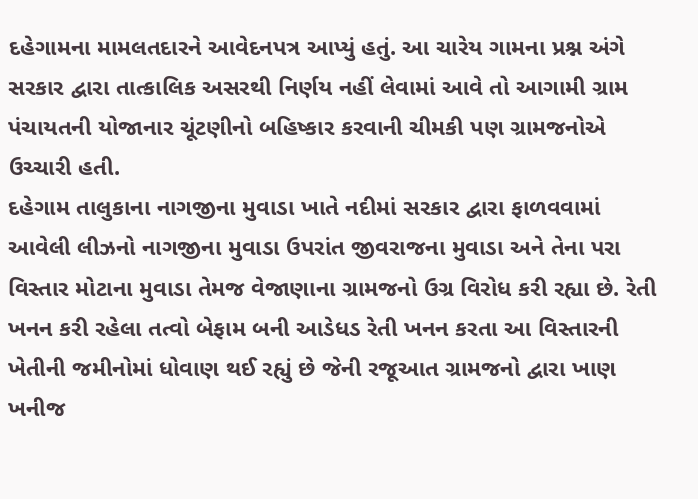દહેગામના મામલતદારને આવેદનપત્ર આપ્યું હતું. આ ચારેય ગામના પ્રશ્ન અંગે સરકાર દ્વારા તાત્કાલિક અસરથી નિર્ણય નહીં લેવામાં આવે તો આગામી ગ્રામ પંચાયતની યોજાનાર ચૂંટણીનો બહિષ્કાર કરવાની ચીમકી પણ ગ્રામજનોએ ઉચ્ચારી હતી.
દહેગામ તાલુકાના નાગજીના મુવાડા ખાતે નદીમાં સરકાર દ્વારા ફાળવવામાં આવેલી લીઝનો નાગજીના મુવાડા ઉપરાંત જીવરાજના મુવાડા અને તેના પરા વિસ્તાર મોટાના મુવાડા તેમજ વેજાણાના ગ્રામજનો ઉગ્ર વિરોધ કરી રહ્યા છે. રેતી ખનન કરી રહેલા તત્વો બેફામ બની આડેધડ રેતી ખનન કરતા આ વિસ્તારની ખેતીની જમીનોમાં ધોવાણ થઈ રહ્યું છે જેની રજૂઆત ગ્રામજનો દ્વારા ખાણ ખનીજ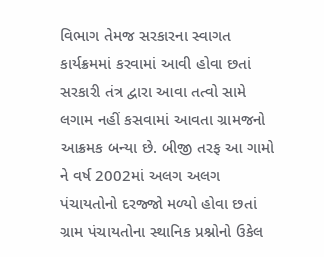વિભાગ તેમજ સરકારના સ્વાગત કાર્યક્રમમાં કરવામાં આવી હોવા છતાં સરકારી તંત્ર દ્વારા આવા તત્વો સામે લગામ નહીં કસવામાં આવતા ગ્રામજનો આક્રમક બન્યા છે. બીજી તરફ આ ગામો ને વર્ષ 2002માં અલગ અલગ પંચાયતોનો દરજ્જો મળ્યો હોવા છતાં ગ્રામ પંચાયતોના સ્થાનિક પ્રશ્નોનો ઉકેલ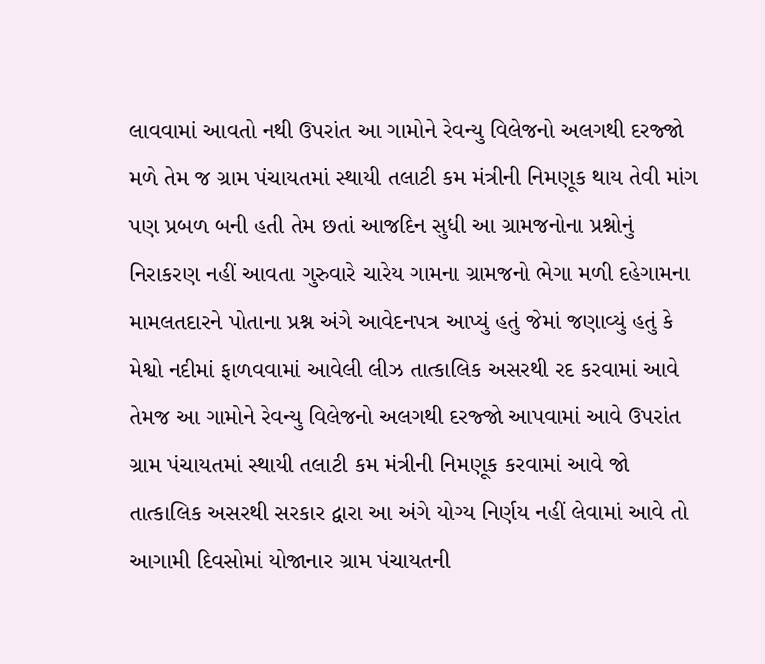લાવવામાં આવતો નથી ઉપરાંત આ ગામોને રેવન્યુ વિલેજનો અલગથી દરજ્જો મળે તેમ જ ગ્રામ પંચાયતમાં સ્થાયી તલાટી કમ મંત્રીની નિમણૂક થાય તેવી માંગ પણ પ્રબળ બની હતી તેમ છતાં આજદિન સુધી આ ગ્રામજનોના પ્રશ્નોનું નિરાકરણ નહીં આવતા ગુરુવારે ચારેય ગામના ગ્રામજનો ભેગા મળી દહેગામના મામલતદારને પોતાના પ્રશ્ન અંગે આવેદનપત્ર આપ્યું હતું જેમાં જણાવ્યું હતું કે મેશ્વો નદીમાં ફાળવવામાં આવેલી લીઝ તાત્કાલિક અસરથી રદ કરવામાં આવે તેમજ આ ગામોને રેવન્યુ વિલેજનો અલગથી દરજ્જો આપવામાં આવે ઉપરાંત ગ્રામ પંચાયતમાં સ્થાયી તલાટી કમ મંત્રીની નિમણૂક કરવામાં આવે જો તાત્કાલિક અસરથી સરકાર દ્વારા આ અંગે યોગ્ય નિર્ણય નહીં લેવામાં આવે તો આગામી દિવસોમાં યોજાનાર ગ્રામ પંચાયતની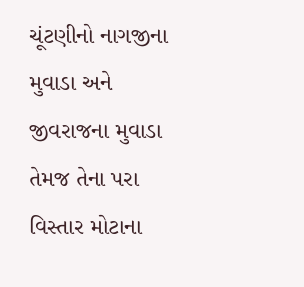ચૂંટણીનો નાગજીના મુવાડા અને જીવરાજના મુવાડા તેમજ તેના પરા વિસ્તાર મોટાના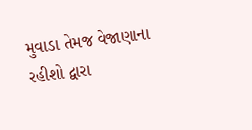મુવાડા તેમજ વેજાણાના રહીશો દ્વારા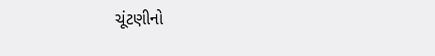ચૂંટણીનો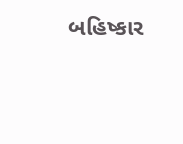બહિષ્કાર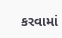કરવામાં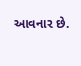આવનાર છે.